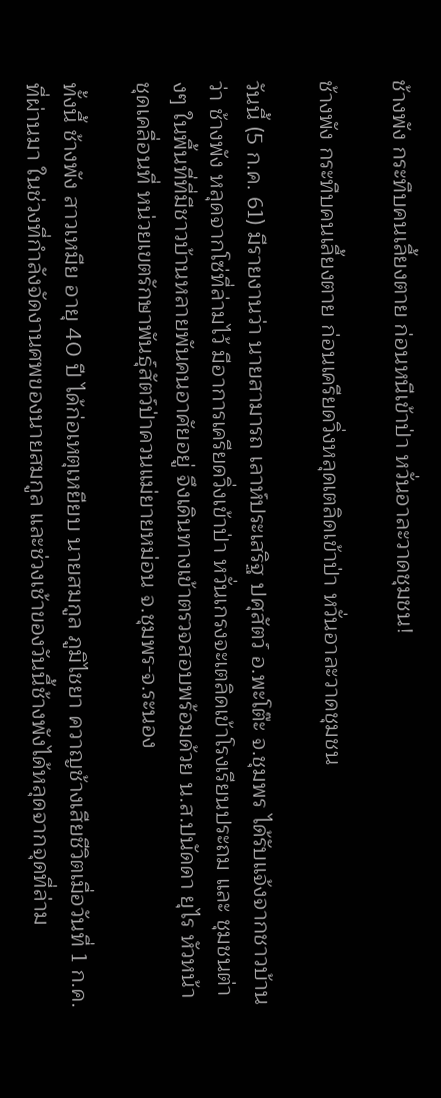ช้างพัง กระทืบคนเลี้ยงตาย ก่อนหนีเข้าป่า หวั่นอาละวาดชุมชน!

ช้างพัง กระทืบคนเลี้ยงตาย ก่อนเครียดวิ่งหลุดเตลิดเข้าป่า หวั่นอาละวาดชุมชน

วันนี้ (5 ก.ค. 61) มีรายงานว่า นายสามารถ เลาห์ประเสริฐ ปศุสัตว์ อ.พะโต๊ะ จ.ชุมพร ได้รับแจ้งจากชาวบ้านว่า ช้างพัง หลุดจากโซ่ที่ล่ามไว้ มีอาการเครียดวิ่งเข้าป่า หวั่นเกรงจะเตลิดเข้าโรงเรียนประถม และ ชุมชนต่างๆ ในพื้นที่ที่มีชาวบ้านหลายพันคนอาศัยอยู่ จึงเดินทางเข้าตรวจสอบพร้อมด้วย น.ส.ปนัดดา ยุไร หัวหน้าชุดเคลื่อนที่ หน่วยเขตรักษาพันธุ์สัตว์ป่าควนแม่ยายหม่อน จ.ชุมพร-จ.ระนอง

ทั้งนี้ ช้างพัง สาวเหมีย อายุ 40 ปี ได้ก่อเหตุเหยียบ นายสมกูล ภูมิไชยา ควาญช้างเสียชีวิตเมื่อวันที่ 1 ก.ค. ที่ผ่านมา ในช่วงที่กำลังจัดงานศพของนายสมกูล และช่วงเช้าของวันนี้ช้างพังได้หลุดจากจุดที่ล่าม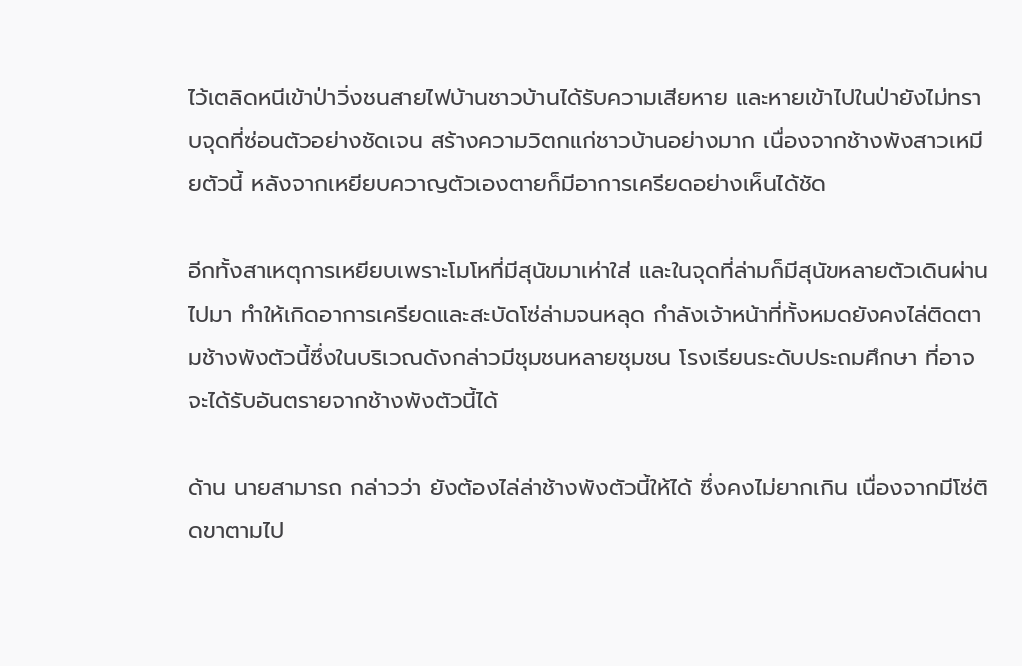ไว้เตลิดหนีเข้าป่าวิ่งชนสายไฟบ้านชาวบ้านได้รับความเสียหาย และหายเข้าไปในป่ายังไม่ทราบจุดที่ซ่อนตัวอย่างชัดเจน สร้างความวิตกแก่ชาวบ้านอย่างมาก เนื่องจากช้างพังสาวเหมียตัวนี้ หลังจากเหยียบควาญตัวเองตายก็มีอาการเครียดอย่างเห็นได้ชัด

อีกทั้งสาเหตุการเหยียบเพราะโมโหที่มีสุนัขมาเห่าใส่ และในจุดที่ล่ามก็มีสุนัขหลายตัวเดินผ่านไปมา ทำให้เกิดอาการเครียดและสะบัดโซ่ล่ามจนหลุด กำลังเจ้าหน้าที่ทั้งหมดยังคงไล่ติดตามช้างพังตัวนี้ซึ่งในบริเวณดังกล่าวมีชุมชนหลายชุมชน โรงเรียนระดับประถมศึกษา ที่อาจจะได้รับอันตรายจากช้างพังตัวนี้ได้

ด้าน นายสามารถ กล่าวว่า ยังต้องไล่ล่าช้างพังตัวนี้ให้ได้ ซึ่งคงไม่ยากเกิน เนื่องจากมีโซ่ติดขาตามไป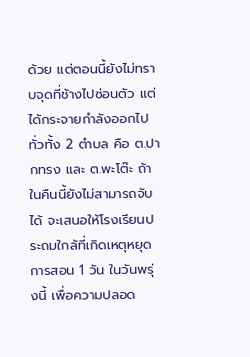ด้วย แต่ตอนนี้ยังไม่ทราบจุดที่ช้างไปซ่อนตัว แต่ได้กระจายกำลังออกไปทั่วทั้ง 2 ตำบล คือ ต.ปากทรง และ ต.พะโต๊ะ ถ้าในคืนนี้ยังไม่สามารถจับได้ จะเสนอให้โรงเรียนประถมใกล้ที่เกิดเหตุหยุดการสอน 1 วัน ในวันพรุ่งนี้ เพื่อความปลอด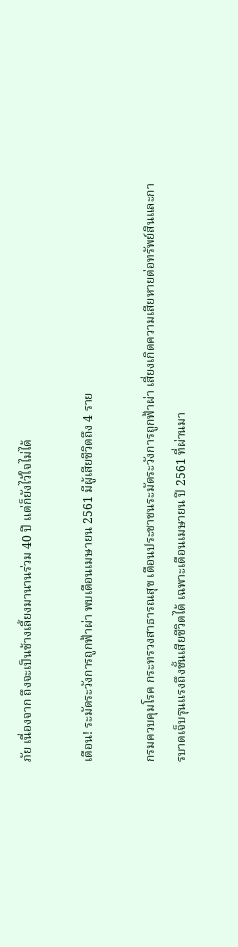ภัย เนื่องจาก ถึงจะเป็นช้างเลี้ยงมานานร่วม 40 ปี แต่ก็ยังไว้ใจไม่ได้

เตือน! ระมัดระวังการถูกฟ้าผ่า พบเดือนเมษายน 2561 มีผู้เสียชีวิตถึง 4 ราย

กรมควบคุมโรค กระทรวงสาธารณสุข เตือนประชาชนระมัดระวังการถูกฟ้าผ่า เสี่ยงเกิดความเสียหายต่อทรัพย์สินและการบาดเจ็บรุนแรงถึงขั้นเสียชีวิตได้ เฉพาะเดือนเมษายน ปี 2561 ที่ผ่านมา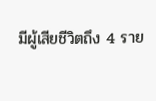มีผู้เสียชีวิตถึง 4 ราย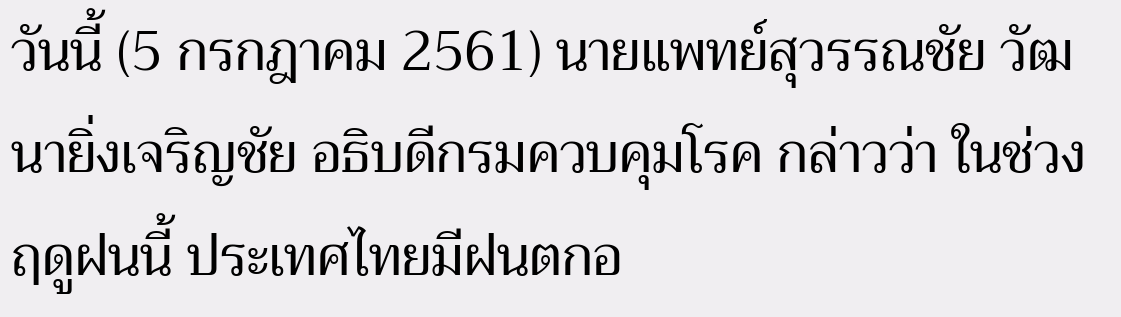วันนี้ (5 กรกฎาคม 2561) นายแพทย์สุวรรณชัย วัฒนายิ่งเจริญชัย อธิบดีกรมควบคุมโรค กล่าวว่า ในช่วงฤดูฝนนี้ ประเทศไทยมีฝนตกอ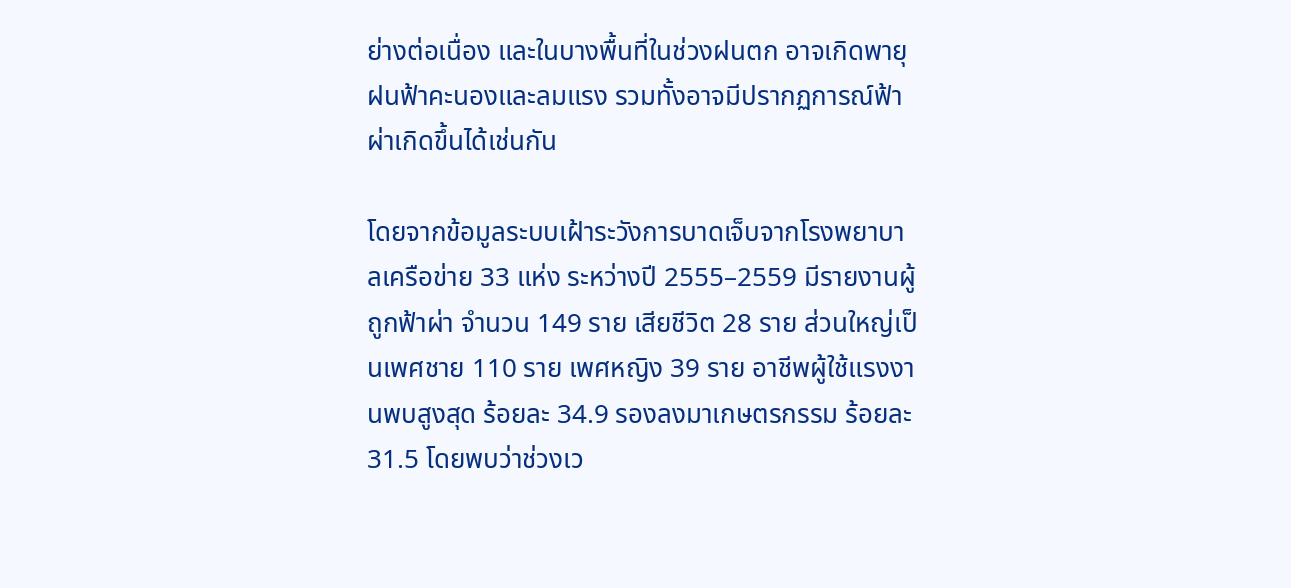ย่างต่อเนื่อง และในบางพื้นที่ในช่วงฝนตก อาจเกิดพายุฝนฟ้าคะนองและลมแรง รวมทั้งอาจมีปรากฏการณ์ฟ้าผ่าเกิดขึ้นได้เช่นกัน

โดยจากข้อมูลระบบเฝ้าระวังการบาดเจ็บจากโรงพยาบาลเครือข่าย 33 แห่ง ระหว่างปี 2555–2559 มีรายงานผู้ถูกฟ้าผ่า จำนวน 149 ราย เสียชีวิต 28 ราย ส่วนใหญ่เป็นเพศชาย 110 ราย เพศหญิง 39 ราย อาชีพผู้ใช้แรงงานพบสูงสุด ร้อยละ 34.9 รองลงมาเกษตรกรรม ร้อยละ 31.5 โดยพบว่าช่วงเว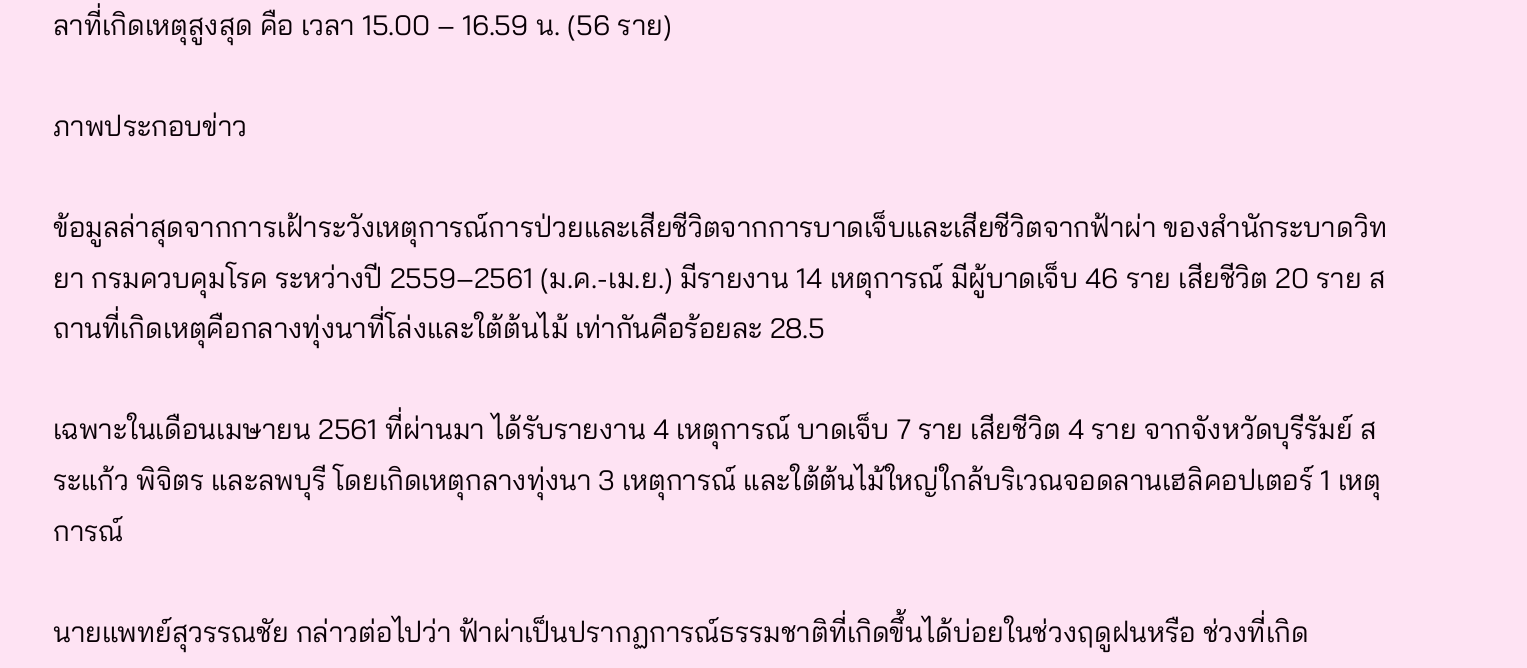ลาที่เกิดเหตุสูงสุด คือ เวลา 15.00 – 16.59 น. (56 ราย)

ภาพประกอบข่าว

ข้อมูลล่าสุดจากการเฝ้าระวังเหตุการณ์การป่วยและเสียชีวิตจากการบาดเจ็บและเสียชีวิตจากฟ้าผ่า ของสำนักระบาดวิทยา กรมควบคุมโรค ระหว่างปี 2559–2561 (ม.ค.-เม.ย.) มีรายงาน 14 เหตุการณ์ มีผู้บาดเจ็บ 46 ราย เสียชีวิต 20 ราย สถานที่เกิดเหตุคือกลางทุ่งนาที่โล่งและใต้ต้นไม้ เท่ากันคือร้อยละ 28.5

เฉพาะในเดือนเมษายน 2561 ที่ผ่านมา ได้รับรายงาน 4 เหตุการณ์ บาดเจ็บ 7 ราย เสียชีวิต 4 ราย จากจังหวัดบุรีรัมย์ สระแก้ว พิจิตร และลพบุรี โดยเกิดเหตุกลางทุ่งนา 3 เหตุการณ์ และใต้ต้นไม้ใหญ่ใกล้บริเวณจอดลานเฮลิคอปเตอร์ 1 เหตุการณ์

นายแพทย์สุวรรณชัย กล่าวต่อไปว่า ฟ้าผ่าเป็นปรากฏการณ์ธรรมชาติที่เกิดขึ้นได้บ่อยในช่วงฤดูฝนหรือ ช่วงที่เกิด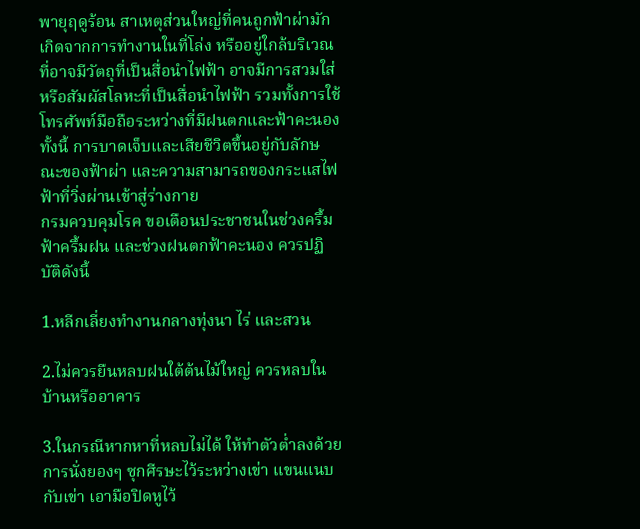พายุฤดูร้อน สาเหตุส่วนใหญ่ที่คนถูกฟ้าผ่ามักเกิดจากการทำงานในที่โล่ง หรืออยู่ใกล้บริเวณที่อาจมีวัตถุที่เป็นสื่อนำไฟฟ้า อาจมีการสวมใส่หรือสัมผัสโลหะที่เป็นสื่อนำไฟฟ้า รวมทั้งการใช้โทรศัพท์มือถือระหว่างที่มีฝนตกและฟ้าคะนอง ทั้งนี้ การบาดเจ็บและเสียชีวิตขึ้นอยู่กับลักษณะของฟ้าผ่า และความสามารถของกระแสไฟฟ้าที่วิ่งผ่านเข้าสู่ร่างกาย
กรมควบคุมโรค ขอเตือนประชาชนในช่วงครึ้มฟ้าครึ้มฝน และช่วงฝนตกฟ้าคะนอง ควรปฏิบัติดังนี้

1.หลีกเลี่ยงทำงานกลางทุ่งนา ไร่ และสวน

2.ไม่ควรยืนหลบฝนใต้ต้นไม้ใหญ่ ควรหลบในบ้านหรืออาคาร

3.ในกรณีหากหาที่หลบไม่ได้ ให้ทำตัวต่ำลงด้วยการนั่งยองๆ ซุกศีรษะไว้ระหว่างเข่า แขนแนบกับเข่า เอามือปิดหูไว้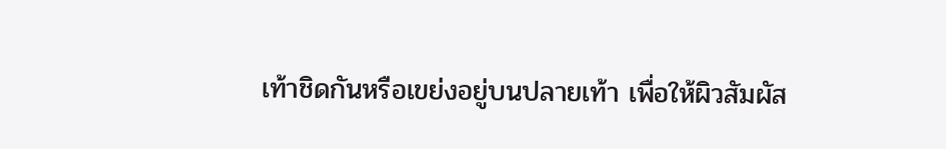เท้าชิดกันหรือเขย่งอยู่บนปลายเท้า เพื่อให้ผิวสัมผัส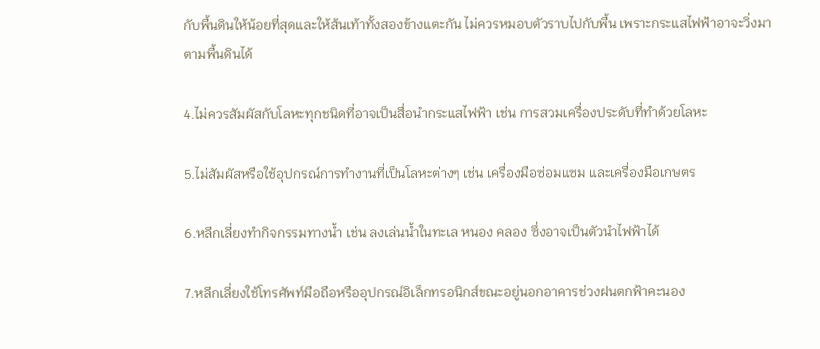กับพื้นดินให้น้อยที่สุดและให้ส้นเท้าทั้งสองข้างแตะกัน ไม่ควรหมอบตัวราบไปกับพื้น เพราะกระแสไฟฟ้าอาจะวิ่งมาตามพื้นดินได้

4.ไม่ควรสัมผัสกับโลหะทุกชนิดที่อาจเป็นสื่อนำกระแสไฟฟ้า เช่น การสวมเครื่องประดับที่ทำด้วยโลหะ

5.ไม่สัมผัสหรือใช้อุปกรณ์การทำงานที่เป็นโลหะต่างๆ เช่น เครื่องมือซ่อมแซม และเครื่องมือเกษตร

6.หลีกเลี่ยงทำกิจกรรมทางน้ำ เช่น ลงเล่นน้ำในทะเล หนอง คลอง ซึ่งอาจเป็นตัวนำไฟฟ้าได้

7.หลีกเลี่ยงใช้โทรศัพท์มือถือหรืออุปกรณ์อิเล็กทรอนิกส์ขณะอยู่นอกอาคารช่วงฝนตกฟ้าคะนอง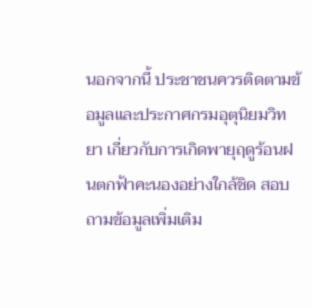นอกจากนี้ ประชาชนควรติดตามข้อมูลและประกาศกรมอุตุนิยมวิทยา เกี่ยวกับการเกิดพายุฤดูร้อนฝนตกฟ้าคะนองอย่างใกล้ชิด สอบถามข้อมูลเพิ่มเติม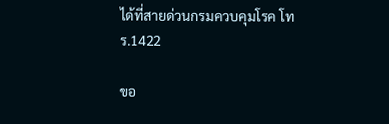ได้ที่สายด่วนกรมควบคุมโรค โทร.1422

ขอ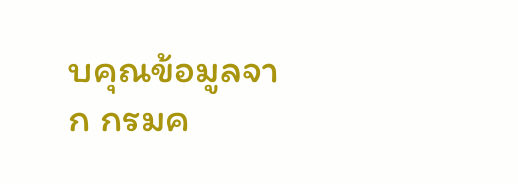บคุณข้อมูลจาก กรมค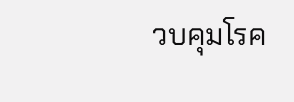วบคุมโรค